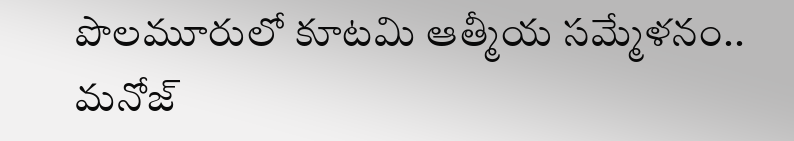పొలమూరులో కూటమి ఆత్మీయ సమ్మేళనం.. మనోజ్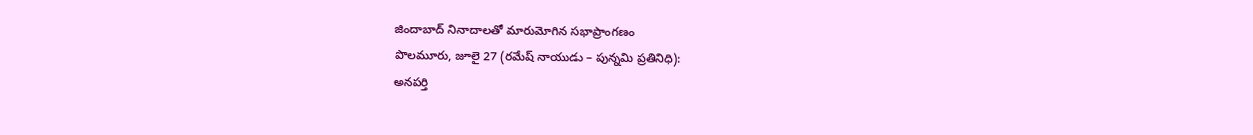జిందాబాద్ నినాదాలతో మారుమోగిన సభాప్రాంగణం
పొలమూరు, జూలై 27 (రమేష్ నాయుడు – పున్నమి ప్రతినిధి):
అనపర్తి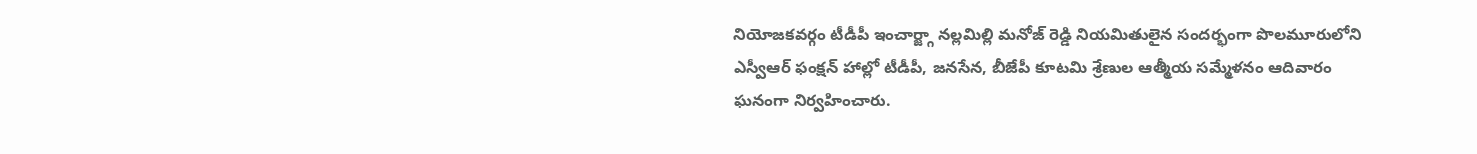నియోజకవర్గం టీడీపీ ఇంచార్జ్గా నల్లమిల్లి మనోజ్ రెడ్డి నియమితులైన సందర్భంగా పొలమూరులోని ఎస్వీఆర్ ఫంక్షన్ హాల్లో టీడీపీ, జనసేన, బీజేపీ కూటమి శ్రేణుల ఆత్మీయ సమ్మేళనం ఆదివారం ఘనంగా నిర్వహించారు.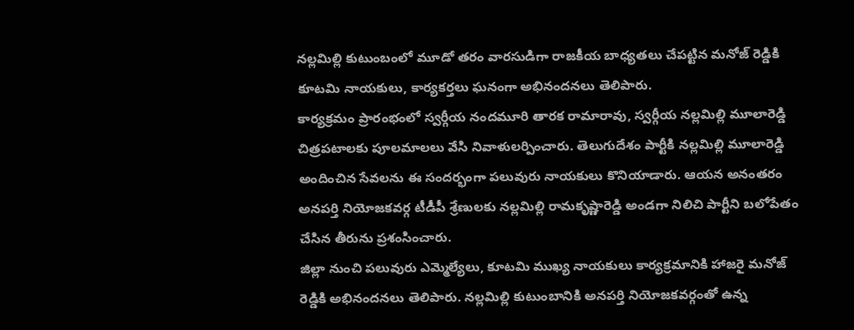నల్లమిల్లి కుటుంబంలో మూడో తరం వారసుడిగా రాజకీయ బాధ్యతలు చేపట్టిన మనోజ్ రెడ్డికి కూటమి నాయకులు, కార్యకర్తలు ఘనంగా అభినందనలు తెలిపారు.
కార్యక్రమం ప్రారంభంలో స్వర్గీయ నందమూరి తారక రామారావు, స్వర్గీయ నల్లమిల్లి మూలారెడ్డి చిత్రపటాలకు పూలమాలలు వేసి నివాళులర్పించారు. తెలుగుదేశం పార్టీకి నల్లమిల్లి మూలారెడ్డి అందించిన సేవలను ఈ సందర్భంగా పలువురు నాయకులు కొనియాడారు. ఆయన అనంతరం అనపర్తి నియోజకవర్గ టీడీపీ శ్రేణులకు నల్లమిల్లి రామకృష్ణారెడ్డి అండగా నిలిచి పార్టీని బలోపేతం చేసిన తీరును ప్రశంసించారు.
జిల్లా నుంచి పలువురు ఎమ్మెల్యేలు, కూటమి ముఖ్య నాయకులు కార్యక్రమానికి హాజరై మనోజ్ రెడ్డికి అభినందనలు తెలిపారు. నల్లమిల్లి కుటుంబానికి అనపర్తి నియోజకవర్గంతో ఉన్న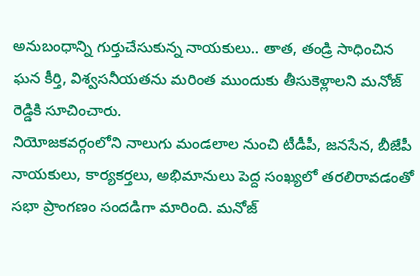అనుబంధాన్ని గుర్తుచేసుకున్న నాయకులు.. తాత, తండ్రి సాధించిన ఘన కీర్తి, విశ్వసనీయతను మరింత ముందుకు తీసుకెళ్లాలని మనోజ్ రెడ్డికి సూచించారు.
నియోజకవర్గంలోని నాలుగు మండలాల నుంచి టీడీపీ, జనసేన, బీజేపీ నాయకులు, కార్యకర్తలు, అభిమానులు పెద్ద సంఖ్యలో తరలిరావడంతో సభా ప్రాంగణం సందడిగా మారింది. మనోజ్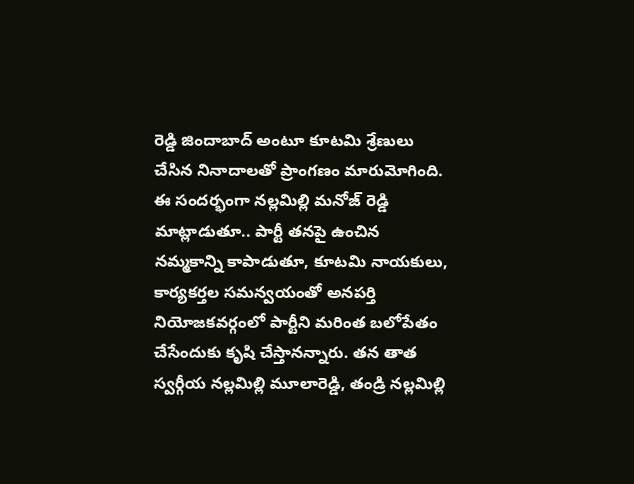రెడ్డి జిందాబాద్ అంటూ కూటమి శ్రేణులు చేసిన నినాదాలతో ప్రాంగణం మారుమోగింది.
ఈ సందర్భంగా నల్లమిల్లి మనోజ్ రెడ్డి మాట్లాడుతూ.. పార్టీ తనపై ఉంచిన నమ్మకాన్ని కాపాడుతూ, కూటమి నాయకులు, కార్యకర్తల సమన్వయంతో అనపర్తి నియోజకవర్గంలో పార్టీని మరింత బలోపేతం చేసేందుకు కృషి చేస్తానన్నారు. తన తాత స్వర్గీయ నల్లమిల్లి మూలారెడ్డి, తండ్రి నల్లమిల్లి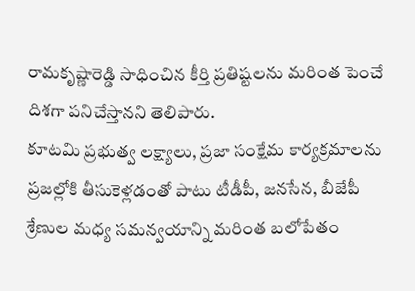రామకృష్ణారెడ్డి సాధించిన కీర్తి ప్రతిష్టలను మరింత పెంచే దిశగా పనిచేస్తానని తెలిపారు.
కూటమి ప్రభుత్వ లక్ష్యాలు, ప్రజా సంక్షేమ కార్యక్రమాలను ప్రజల్లోకి తీసుకెళ్లడంతో పాటు టీడీపీ, జనసేన, బీజేపీ శ్రేణుల మధ్య సమన్వయాన్ని మరింత బలోపేతం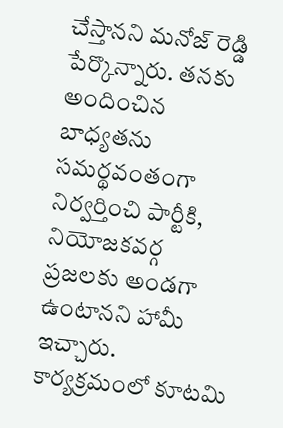చేస్తానని మనోజ్ రెడ్డి పేర్కొన్నారు. తనకు అందించిన బాధ్యతను సమర్థవంతంగా నిర్వర్తించి పార్టీకి, నియోజకవర్గ ప్రజలకు అండగా ఉంటానని హామీ ఇచ్చారు.
కార్యక్రమంలో కూటమి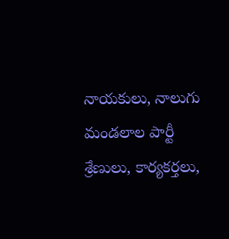నాయకులు, నాలుగు మండలాల పార్టీ శ్రేణులు, కార్యకర్తలు,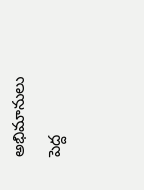అభిమానులు పెద్ద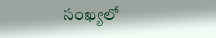సంఖ్యలో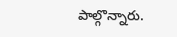పాల్గొన్నారు.